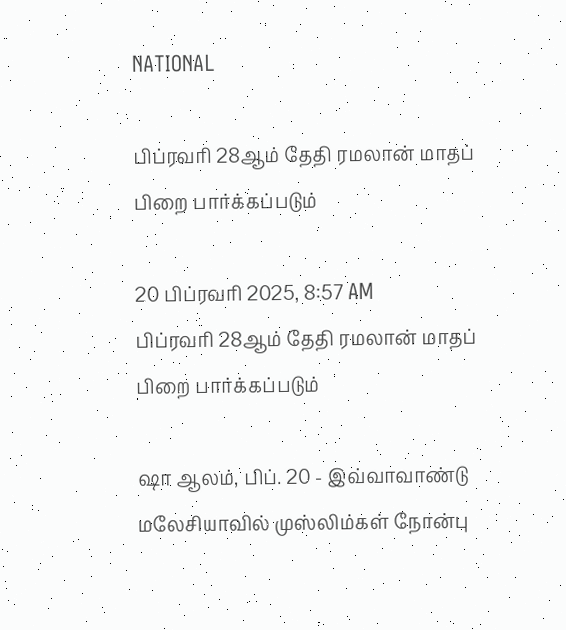NATIONAL

பிப்ரவரி 28ஆம் தேதி ரமலான் மாதப் பிறை பார்க்கப்படும்

20 பிப்ரவரி 2025, 8:57 AM
பிப்ரவரி 28ஆம் தேதி ரமலான் மாதப் பிறை பார்க்கப்படும்

ஷா ஆலம், பிப். 20 - இவ்வாவாண்டு மலேசியாவில் முஸ்லிம்கள் நோன்பு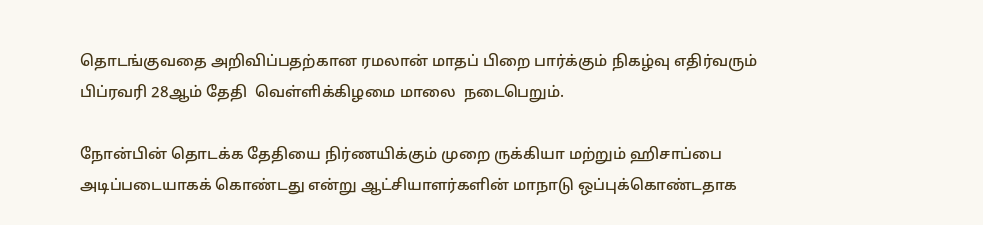தொடங்குவதை அறிவிப்பதற்கான ரமலான் மாதப் பிறை பார்க்கும் நிகழ்வு எதிர்வரும் பிப்ரவரி 28ஆம் தேதி  வெள்ளிக்கிழமை மாலை  நடைபெறும்.

நோன்பின் தொடக்க தேதியை நிர்ணயிக்கும் முறை ருக்கியா மற்றும் ஹிசாப்பை அடிப்படையாகக் கொண்டது என்று ஆட்சியாளர்களின் மாநாடு ஒப்புக்கொண்டதாக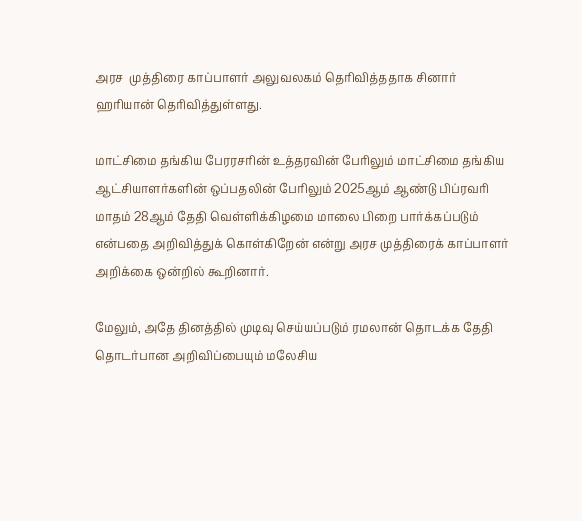அரச  முத்திரை காப்பாளர் அலுவலகம் தெரிவித்ததாக சினார் ஹரியான் தெரிவித்துள்ளது.

மாட்சிமை தங்கிய பேரரசரின் உத்தரவின் பேரிலும் மாட்சிமை தங்கிய ஆட்சியாளர்களின் ஒப்பதலின் பேரிலும் 2025ஆம் ஆண்டு பிப்ரவரி மாதம் 28ஆம் தேதி வெள்ளிக்கிழமை மாலை பிறை பார்க்கப்படும் என்பதை அறிவித்துக் கொள்கிறேன் என்று அரச முத்திரைக் காப்பாளர் அறிக்கை ஒன்றில் கூறினார்.

மேலும், அதே தினத்தில் முடிவு செய்யப்படும் ரமலான் தொடக்க தேதி தொடர்பான அறிவிப்பையும் மலேசிய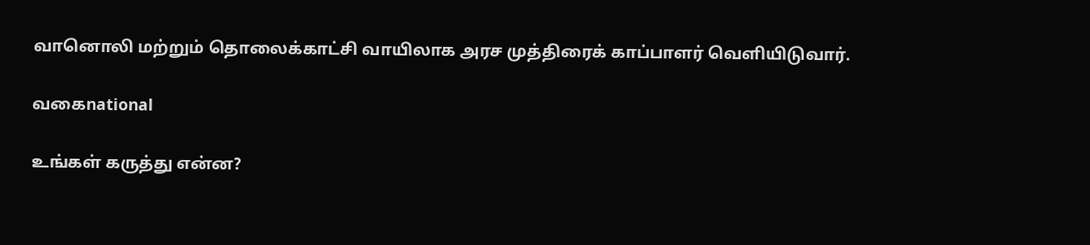வானொலி மற்றும் தொலைக்காட்சி வாயிலாக அரச முத்திரைக் காப்பாளர் வெளியிடுவார்.

வகைnational

உங்கள் கருத்து என்ன?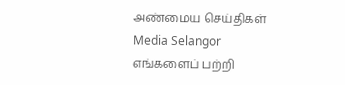அண்மைய செய்திகள்
Media Selangor
எங்களைப் பற்றி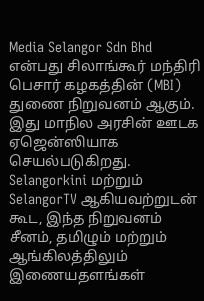Media Selangor Sdn Bhd என்பது சிலாங்கூர் மந்திரி பெசார் கழகத்தின் (MBI) துணை நிறுவனம் ஆகும். இது மாநில அரசின் ஊடக ஏஜென்ஸியாக செயல்படுகிறது. Selangorkini மற்றும் SelangorTV ஆகியவற்றுடன் கூட, இந்த நிறுவனம் சீனம், தமிழும் மற்றும் ஆங்கிலத்திலும் இணையதளங்கள்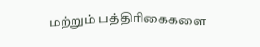மற்றும் பத்திரிகைகளை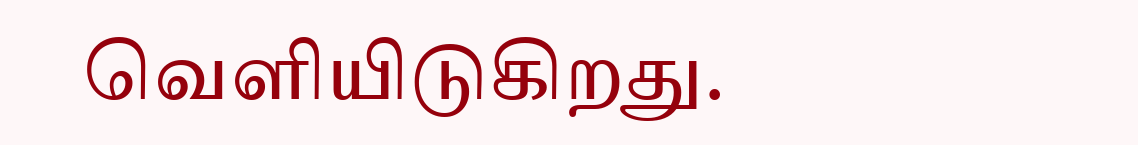வெளியிடுகிறது.